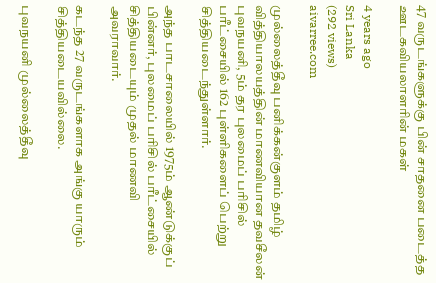47 வருடங்களுக்கு பின் சாதனை படைத்த ஊடகவியலாளரின் மகள்

4 years ago
Sri Lanka
(292 views)
aivarree.com

முல்லைத்தீவு பனிக்கன்குளம் தமிழ் வித்தியாலயத்தின் மாணவியான தவசீலன் புவநயனி, 5ம் தர புலமைப் பரிசில் பரீட்சையில் 162 புள்ளிகளைப் பெற்று சித்தியடைந்துள்ளார்.

அந்த பாடசாலையில் 1975ம் ஆண்டுக்குப் பின்னர், புலமைப் பரிசில் பரீட்சையில் சித்தியடையும் முதல் மாணவி அவராவார்.

கடந்த 27 வருடங்களாக அங்கு யாரும் சித்தியடையவில்லை.

புவநயனி முல்லைத்தீவு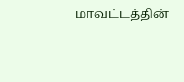மாவட்டத்தின்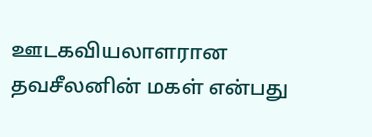ஊடகவியலாளரான தவசீலனின் மகள் என்பது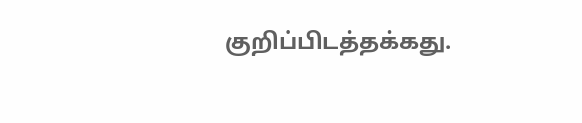குறிப்பிடத்தக்கது.